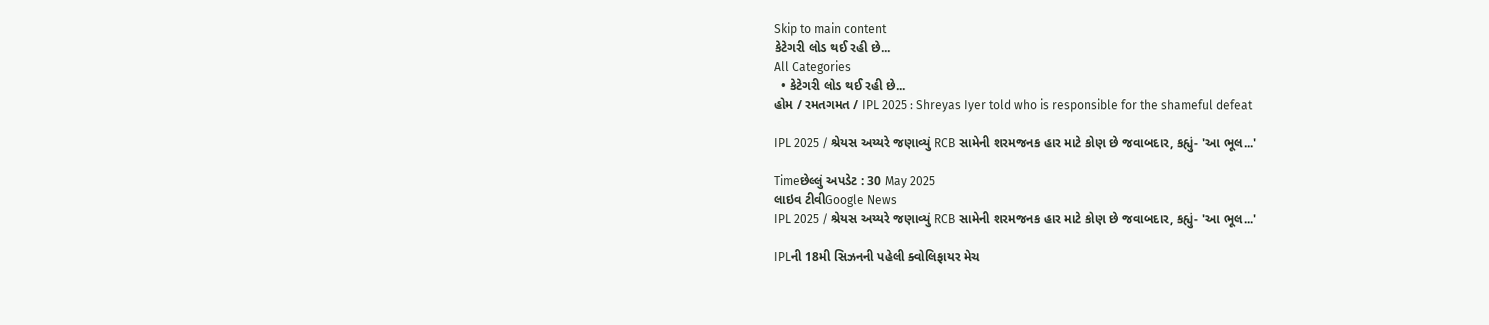Skip to main content
કેટેગરી લોડ થઈ રહી છે...
All Categories
  • કેટેગરી લોડ થઈ રહી છે...
હોમ / રમતગમત / IPL 2025 : Shreyas Iyer told who is responsible for the shameful defeat

IPL 2025 / શ્રેયસ અય્યરે જણાવ્યું RCB સામેની શરમજનક હાર માટે કોણ છે જવાબદાર, કહ્યું- 'આ ભૂલ...'

Timeછેલ્લું અપડેટ : 30 May 2025
લાઇવ ટીવીGoogle News
IPL 2025 / શ્રેયસ અય્યરે જણાવ્યું RCB સામેની શરમજનક હાર માટે કોણ છે જવાબદાર, કહ્યું- 'આ ભૂલ...'

IPLની 18મી સિઝનની પહેલી ક્વોલિફાયર મેચ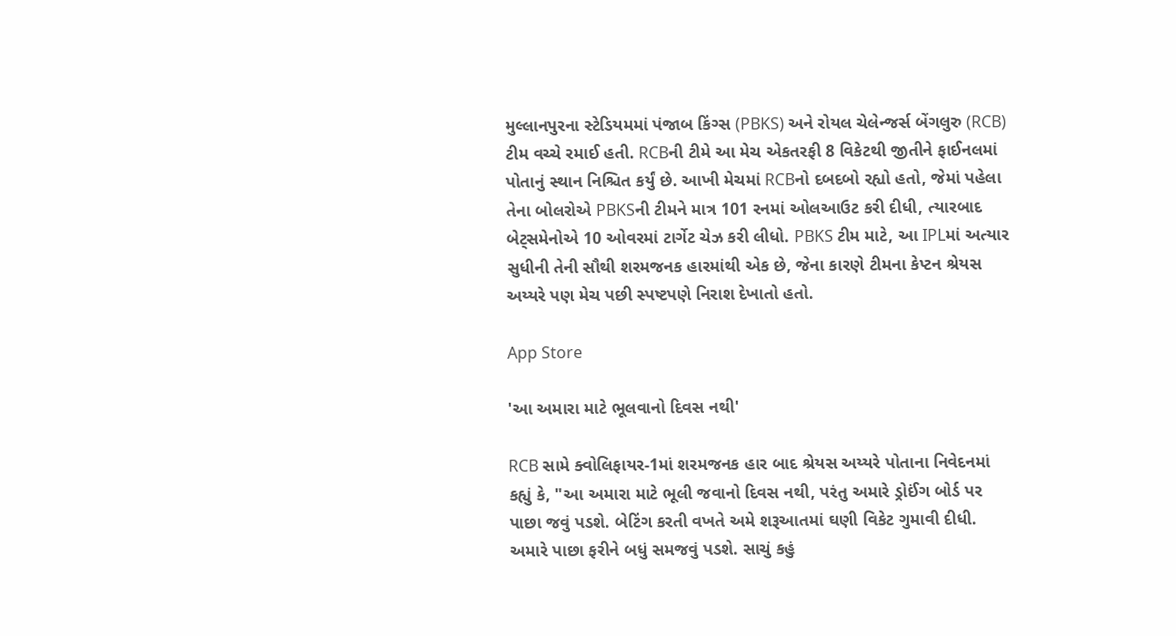મુલ્લાનપુરના સ્ટેડિયમમાં પંજાબ કિંગ્સ (PBKS) અને રોયલ ચેલેન્જર્સ બેંગલુરુ (RCB) ટીમ વચ્ચે રમાઈ હતી. RCBની ટીમે આ મેચ એકતરફી 8 વિકેટથી જીતીને ફાઈનલમાં પોતાનું સ્થાન નિશ્ચિત કર્યું છે. આખી મેચમાં RCBનો દબદબો રહ્યો હતો, જેમાં પહેલા તેના બોલરોએ PBKSની ટીમને માત્ર 101 રનમાં ઓલઆઉટ કરી દીધી, ત્યારબાદ બેટ્સમેનોએ 10 ઓવરમાં ટાર્ગેટ ચેઝ કરી લીધો. PBKS ટીમ માટે, આ IPLમાં અત્યાર સુધીની તેની સૌથી શરમજનક હારમાંથી એક છે, જેના કારણે ટીમના કેપ્ટન શ્રેયસ અય્યરે પણ મેચ પછી સ્પષ્ટપણે નિરાશ દેખાતો હતો.

App Store

'આ અમારા માટે ભૂલવાનો દિવસ નથી'

RCB સામે ક્વોલિફાયર-1માં શરમજનક હાર બાદ શ્રેયસ અય્યરે પોતાના નિવેદનમાં કહ્યું કે, "આ અમારા માટે ભૂલી જવાનો દિવસ નથી, પરંતુ અમારે ડ્રોઈંગ બોર્ડ પર પાછા જવું પડશે. બેટિંગ કરતી વખતે અમે શરૂઆતમાં ઘણી વિકેટ ગુમાવી દીધી. અમારે પાછા ફરીને બધું સમજવું પડશે. સાચું કહું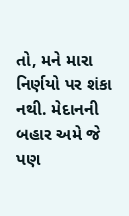તો, મને મારા નિર્ણયો પર શંકા નથી. મેદાનની બહાર અમે જે પણ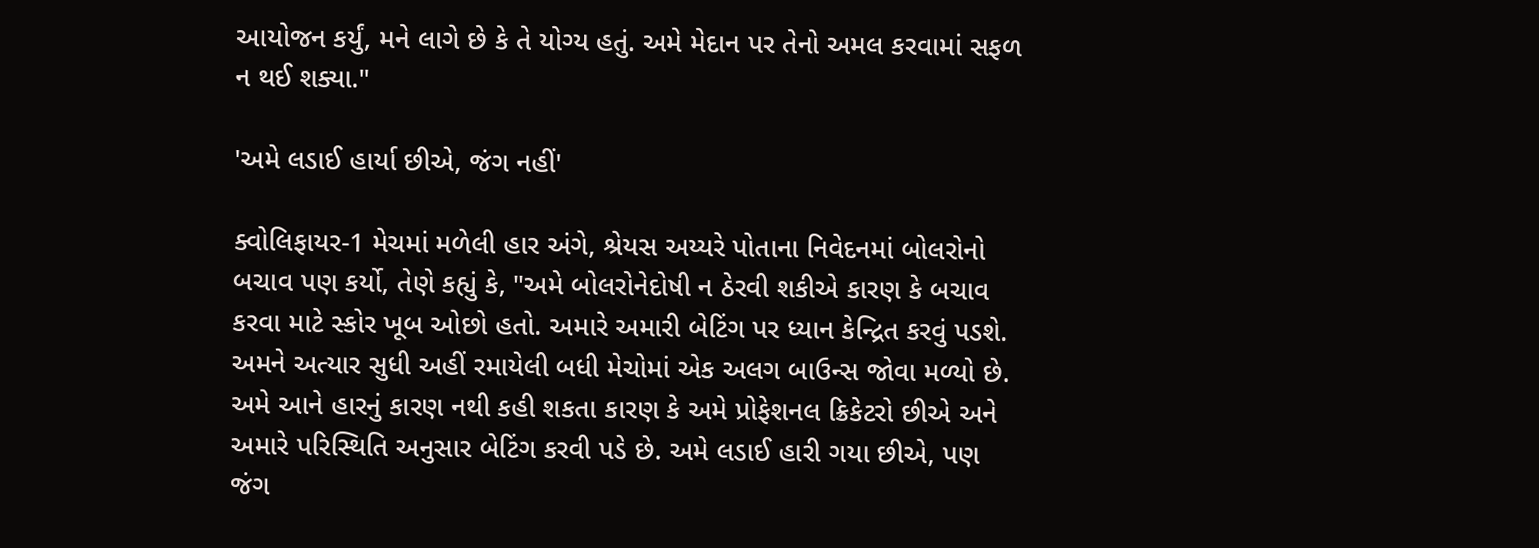આયોજન કર્યું, મને લાગે છે કે તે યોગ્ય હતું. અમે મેદાન પર તેનો અમલ કરવામાં સફળ ન થઈ શક્યા."

'અમે લડાઈ હાર્યા છીએ, જંગ નહીં'

ક્વોલિફાયર-1 મેચમાં મળેલી હાર અંગે, શ્રેયસ અય્યરે પોતાના નિવેદનમાં બોલરોનો બચાવ પણ કર્યો, તેણે કહ્યું કે, "અમે બોલરોનેદોષી ન ઠેરવી શકીએ કારણ કે બચાવ કરવા માટે સ્કોર ખૂબ ઓછો હતો. અમારે અમારી બેટિંગ પર ધ્યાન કેન્દ્રિત કરવું પડશે. અમને અત્યાર સુધી અહીં રમાયેલી બધી મેચોમાં એક અલગ બાઉન્સ જોવા મળ્યો છે. અમે આને હારનું કારણ નથી કહી શકતા કારણ કે અમે પ્રોફેશનલ ક્રિકેટરો છીએ અને અમારે પરિસ્થિતિ અનુસાર બેટિંગ કરવી પડે છે. અમે લડાઈ હારી ગયા છીએ, પણ જંગ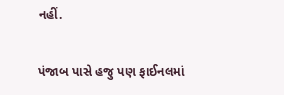નહીં.

પંજાબ પાસે હજુ પણ ફાઈનલમાં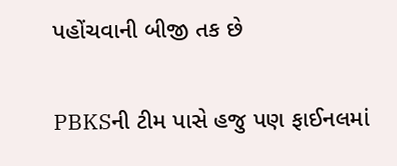પહોંચવાની બીજી તક છે

PBKSની ટીમ પાસે હજુ પણ ફાઈનલમાં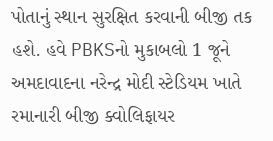પોતાનું સ્થાન સુરક્ષિત કરવાની બીજી તક હશે. હવે PBKSનો મુકાબલો 1 જૂને અમદાવાદના નરેન્દ્ર મોદી સ્ટેડિયમ ખાતે રમાનારી બીજી ક્વોલિફાયર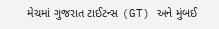મેચમાં ગુજરાત ટાઈટન્સ (GT) અને મુંબઈ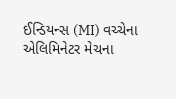ઈન્ડિયન્સ (MI) વચ્ચેના એલિમિનેટર મેચના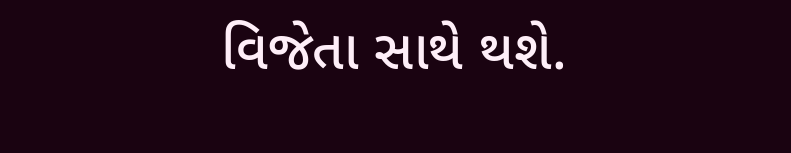વિજેતા સાથે થશે.